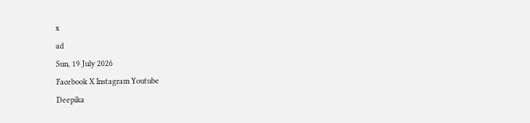x
ad
Sun, 19 July 2026
Facebook X Instagram Youtube
Deepika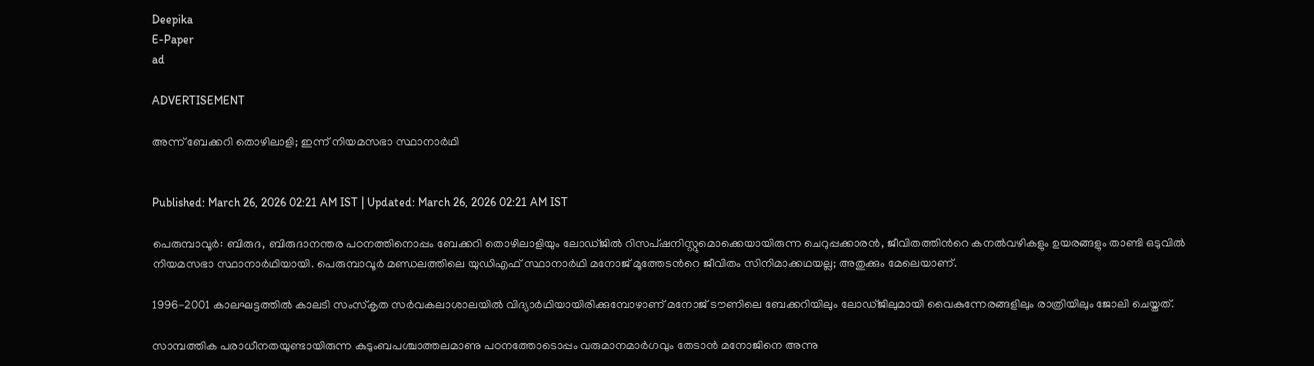Deepika
E-Paper
ad

ADVERTISEMENT

അന്ന് ബേക്കറി തൊഴിലാളി; ഇന്ന് നിയമസഭാ സ്ഥാനാർഥി


Published: March 26, 2026 02:21 AM IST | Updated: March 26, 2026 02:21 AM IST

പെരുമ്പാവൂർ: ബിരുദ, ബിരുദാനന്തര പഠനത്തിനൊപ്പം ബേക്കറി തൊഴിലാളിയും ലോഡ്ജിൽ റിസപ്ഷനിസ്റ്റുമൊക്കെയായിരുന്ന ചെറുപ്പക്കാരൻ, ജീവിതത്തിന്‍റെ കനൽവഴികളും ഉയരങ്ങളും താണ്ടി ഒടുവിൽ നിയമസഭാ സ്ഥാനാർഥിയായി. പെരുമ്പാവൂർ മണ്ഡലത്തിലെ യുഡിഎഫ് സ്ഥാനാർഥി മനോജ് മൂത്തേടന്‍റെ ജീവിതം സിനിമാക്കഥയല്ല; അതുക്കും മേലെയാണ്.

1996-2001 കാലഘട്ടത്തിൽ കാലടി സംസ്കൃത സർവകലാശാലയിൽ വിദ്യാർഥിയായിരിക്കുമ്പോഴാണ് മനോജ് ടൗണിലെ ബേക്കറിയിലും ലോഡ്ജിലുമായി വൈകുന്നേരങ്ങളിലും രാത്രിയിലും ജോലി ചെയ്തത്.

സാമ്പത്തിക പരാധീനതയുണ്ടായിരുന്ന കുടുംബപശ്ചാത്തലമാണു പഠനത്തോടൊപ്പം വരുമാനമാർഗവും തേടാൻ മനോജിനെ അന്നു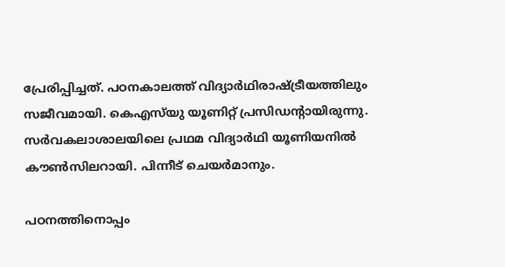പ്രേരിപ്പിച്ചത്. പഠനകാലത്ത് വിദ്യാർഥിരാഷ്‌ട്രീയത്തിലും സജീവമായി. കെഎസ്‌യു യൂണിറ്റ് പ്രസിഡന്‍റായിരുന്നു. സർവകലാശാലയിലെ പ്രഥമ വിദ്യാർഥി യൂണിയനിൽ കൗൺസിലറായി. പിന്നീട് ചെയർമാനും.

പഠനത്തിനൊപ്പം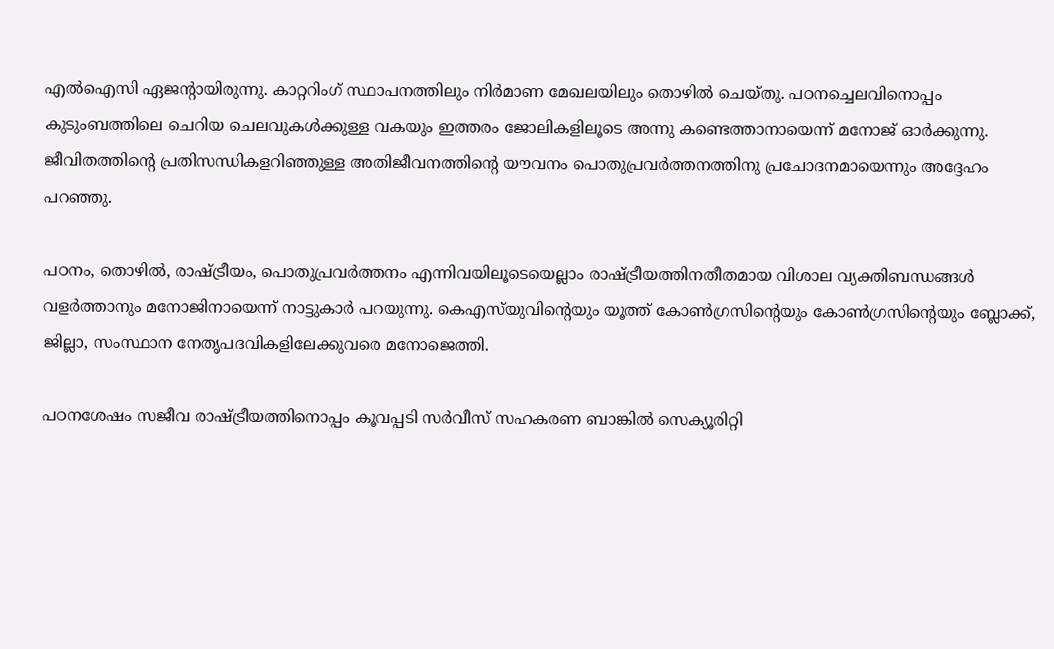എൽഐസി ഏജന്‍റായിരുന്നു. കാറ്ററിംഗ് സ്ഥാപനത്തിലും നിർമാണ മേഖലയിലും തൊഴിൽ ചെയ്തു. പഠനച്ചെലവിനൊപ്പം കുടുംബത്തിലെ ചെറിയ ചെലവുകൾക്കുള്ള വകയും ഇത്തരം ജോലികളിലൂടെ അന്നു കണ്ടെത്താനായെന്ന് മനോജ് ഓർ‌ക്കുന്നു. ജീവിതത്തിന്‍റെ പ്രതിസന്ധികളറിഞ്ഞുള്ള അതിജീവനത്തിന്‍റെ യൗവനം പൊതുപ്രവർത്തനത്തിനു പ്രചോദനമായെന്നും അദ്ദേഹം പറഞ്ഞു.

പഠനം, തൊഴിൽ, രാഷ്‌ട്രീയം, പൊതുപ്രവർത്തനം എന്നിവയിലൂടെയെല്ലാം രാഷ്‌ട്രീയത്തിനതീതമായ വിശാല വ്യക്തിബന്ധങ്ങൾ വളർത്താനും മനോജിനായെന്ന് നാട്ടുകാർ പറയുന്നു. കെഎസ്‌യുവിന്‍റെയും യൂത്ത് കോൺഗ്രസിന്‍റെയും കോൺഗ്രസിന്‍റെയും ബ്ലോക്ക്, ജില്ലാ, സംസ്ഥാന നേതൃപദവികളിലേക്കുവരെ മനോജെത്തി.

പഠനശേഷം സജീവ രാഷ്‌ട്രീയത്തിനൊപ്പം കൂവപ്പടി സർവീസ് സഹകരണ ബാങ്കിൽ സെക്യൂരിറ്റി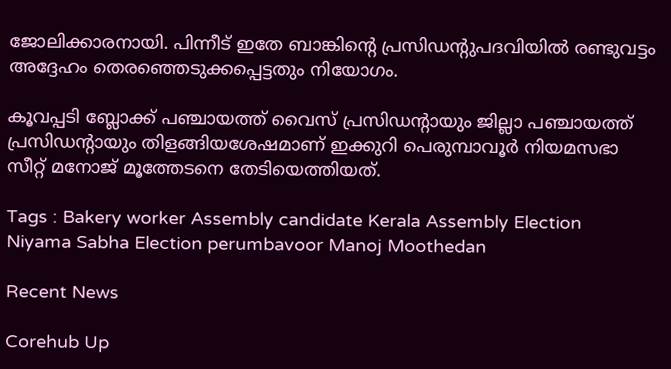ജോലിക്കാരനായി. പിന്നീട് ഇതേ ബാങ്കിന്‍റെ പ്രസിഡന്‍റുപദവിയിൽ രണ്ടുവട്ടം അദ്ദേഹം തെരഞ്ഞെടുക്കപ്പെട്ടതും നിയോഗം.

കൂവപ്പടി ബ്ലോക്ക് പഞ്ചായത്ത്‌ വൈസ് പ്രസിഡന്‍റായും ജില്ലാ പഞ്ചായത്ത്‌ പ്രസിഡന്‍റായും തിളങ്ങിയശേഷമാണ് ഇക്കുറി പെരുമ്പാവൂർ നിയമസഭാ സീറ്റ് മനോജ് മൂത്തേടനെ തേടിയെത്തിയത്.

Tags : Bakery worker Assembly candidate Kerala Assembly Election Niyama Sabha Election perumbavoor Manoj Moothedan

Recent News

Corehub Up